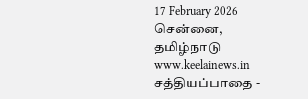17 February 2026 சென்னை, தமிழ்நாடு
www.keelainews.in
சத்தியப்பாதை -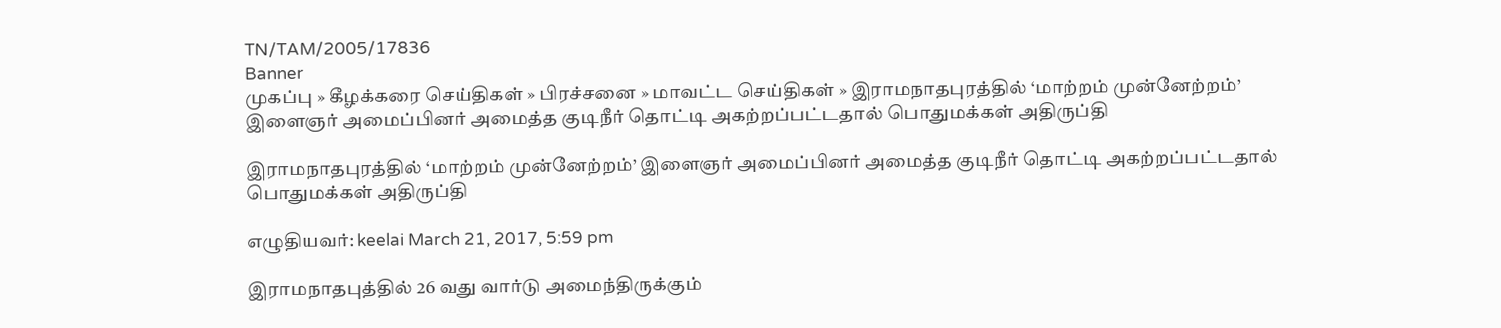TN/TAM/2005/17836
Banner
முகப்பு » கீழக்கரை செய்திகள் » பிரச்சனை » மாவட்ட செய்திகள் » இராமநாதபுரத்தில் ‘மாற்றம் முன்னேற்றம்’ இளைஞர் அமைப்பினர் அமைத்த குடிநீர் தொட்டி அகற்றப்பட்டதால் பொதுமக்கள் அதிருப்தி

இராமநாதபுரத்தில் ‘மாற்றம் முன்னேற்றம்’ இளைஞர் அமைப்பினர் அமைத்த குடிநீர் தொட்டி அகற்றப்பட்டதால் பொதுமக்கள் அதிருப்தி

எழுதியவர்: keelai March 21, 2017, 5:59 pm

இராமநாதபுத்தில் 26 வது வார்டு அமைந்திருக்கும்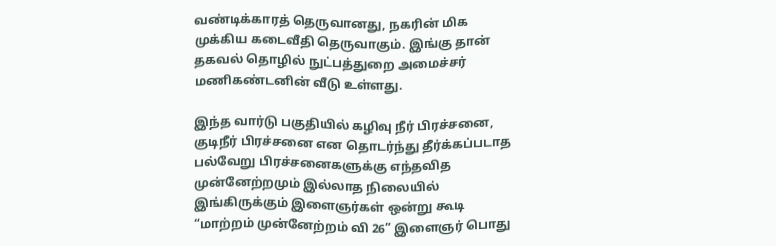வண்டிக்காரத் தெருவானது, நகரின் மிக முக்கிய கடைவீதி தெருவாகும். இங்கு தான் தகவல் தொழில் நுட்பத்துறை அமைச்சர் மணிகண்டனின் வீடு உள்ளது.

இந்த வார்டு பகுதியில் கழிவு நீர் பிரச்சனை, குடிநீர் பிரச்சனை என தொடர்ந்து தீர்க்கப்படாத பல்வேறு பிரச்சனைகளுக்கு எந்தவித முன்னேற்றமும் இல்லாத நிலையில் இங்கிருக்கும் இளைஞர்கள் ஒன்று கூடி “மாற்றம் முன்னேற்றம் வி 26” இளைஞர் பொது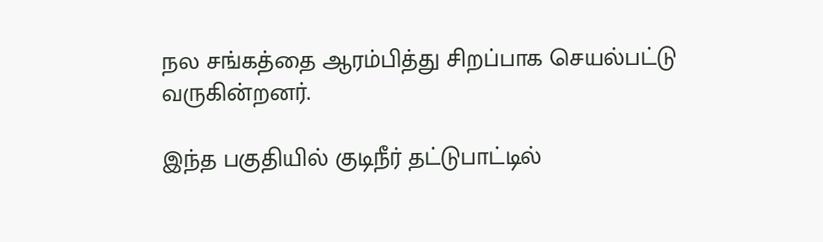நல சங்கத்தை ஆரம்பித்து சிறப்பாக செயல்பட்டு வருகின்றனர்.

இந்த பகுதியில் குடிநீர் தட்டுபாட்டில்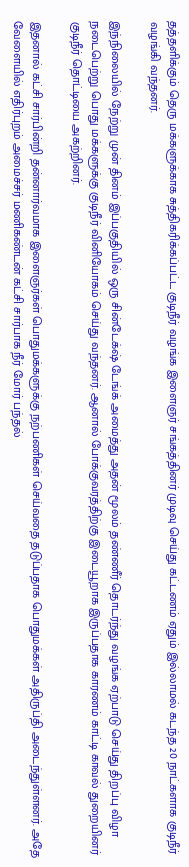தத்தளிக்கும் தெரு மக்களுக்காக சுத்திகரிக்கப்பட்ட குடிநீர் வழங்க இளைஞர் சங்கத்தினர் முடிவு செய்து கட்டணம் ஏதும் இல்லாமல் கடந்த 20 நாட்களாக குடிநீர் வழங்கி வந்தனர்.

இந்நிலையில் நேற்று முன் தினம் இப்பகுதியில் ஒரு சின்டேக்‌ஷ் டேங்க் அமைத்து அதன் மூலம் தண்ணீர் தொடர்ந்து வழங்க ஏற்பாடு செய்து திறப்பு விழா நடைபெற்று பொது மக்களுக்கு குடிநீர் வினியோகம் செய்து வந்தனர். ஆனால் போக்குவரத்திற்கு இடையூறாக இருப்பதாக காரணம் காட்டி காவல் துறையினர் குடிநீர் தொட்டியை அகற்றினர்.

இதனால் கட்சி சார்பின்றி தன்னார்வமாக இளைஞர்கள் பொதுமக்களுக்கு நற்பணிகள் செய்வதை தடுப்பதாக பொதுமக்கள் அதிருப்தி அடைந்துள்ளனர். அதே வேளையில் எதிர்புறம் அமைச்சர் மணிகண்டன் கட்சி சார்பாக நீர் மோர் பந்தல்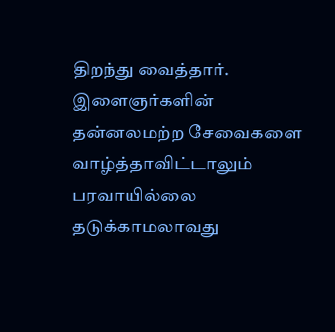திறந்து வைத்தார். இளைஞர்களின் தன்னலமற்ற சேவைகளை வாழ்த்தாவிட்டாலும் பரவாயில்லை தடுக்காமலாவது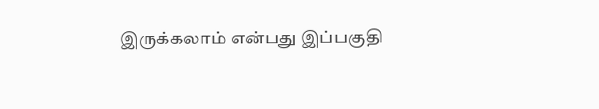இருக்கலாம் என்பது இப்பகுதி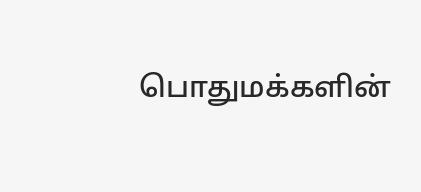பொதுமக்களின்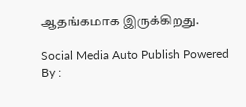ஆதங்கமாக இருக்கிறது.

Social Media Auto Publish Powered By :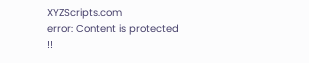XYZScripts.com
error: Content is protected !!